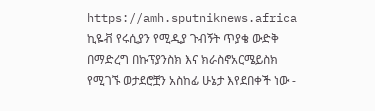https://amh.sputniknews.africa
ኪዬቭ የሩሲያን የሚዲያ ጉብኝት ጥያቄ ውድቅ በማድረግ በኩፕያንስክ እና ክራስኖአርሜይስክ የሚገኙ ወታደሮቿን አስከፊ ሁኔታ እየደበቀች ነው -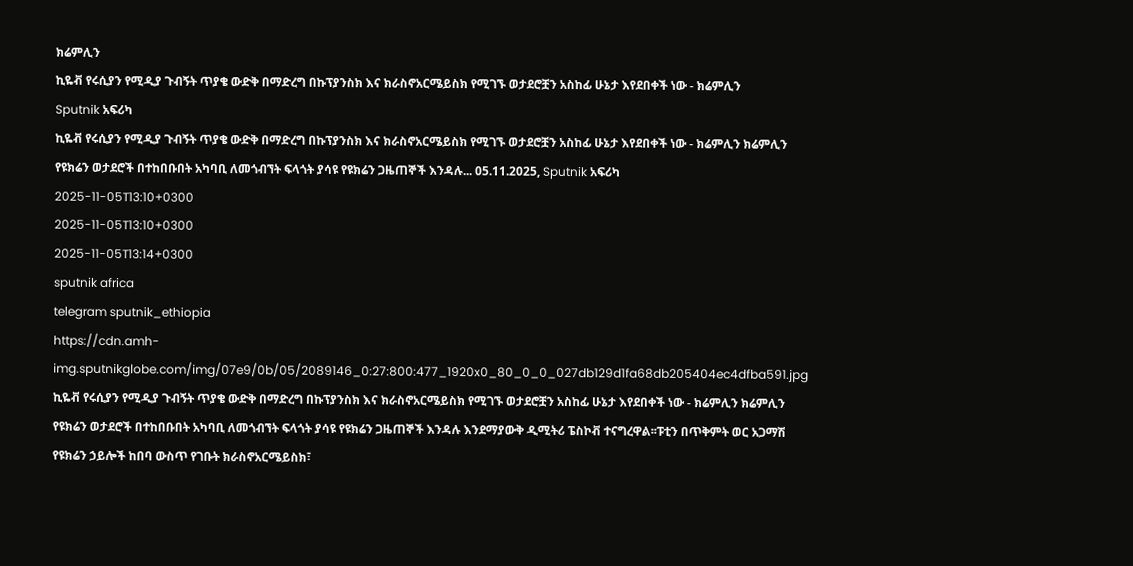ክሬምሊን
ኪዬቭ የሩሲያን የሚዲያ ጉብኝት ጥያቄ ውድቅ በማድረግ በኩፕያንስክ እና ክራስኖአርሜይስክ የሚገኙ ወታደሮቿን አስከፊ ሁኔታ እየደበቀች ነው - ክሬምሊን
Sputnik አፍሪካ
ኪዬቭ የሩሲያን የሚዲያ ጉብኝት ጥያቄ ውድቅ በማድረግ በኩፕያንስክ እና ክራስኖአርሜይስክ የሚገኙ ወታደሮቿን አስከፊ ሁኔታ እየደበቀች ነው - ክሬምሊን ክሬምሊን የዩክሬን ወታደሮች በተከበቡበት አካባቢ ለመጎብኘት ፍላጎት ያሳዩ የዩክሬን ጋዜጠኞች እንዳሉ... 05.11.2025, Sputnik አፍሪካ
2025-11-05T13:10+0300
2025-11-05T13:10+0300
2025-11-05T13:14+0300
sputnik africa
telegram sputnik_ethiopia
https://cdn.amh-img.sputnikglobe.com/img/07e9/0b/05/2089146_0:27:800:477_1920x0_80_0_0_027db129d1fa68db205404ec4dfba591.jpg
ኪዬቭ የሩሲያን የሚዲያ ጉብኝት ጥያቄ ውድቅ በማድረግ በኩፕያንስክ እና ክራስኖአርሜይስክ የሚገኙ ወታደሮቿን አስከፊ ሁኔታ እየደበቀች ነው - ክሬምሊን ክሬምሊን የዩክሬን ወታደሮች በተከበቡበት አካባቢ ለመጎብኘት ፍላጎት ያሳዩ የዩክሬን ጋዜጠኞች እንዳሉ እንደማያውቅ ዲሚትሪ ፔስኮቭ ተናግረዋል፡፡ፑቲን በጥቅምት ወር አጋማሽ የዩክሬን ኃይሎች ከበባ ውስጥ የገቡት ክራስኖአርሜይስክ፣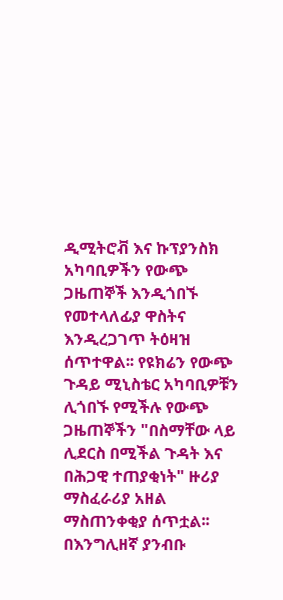ዲሚትሮቭ እና ኩፕያንስክ አካባቢዎችን የውጭ ጋዜጠኞች እንዲጎበኙ የመተላለፊያ ዋስትና እንዲረጋገጥ ትዕዛዝ ሰጥተዋል፡፡ የዩክሬን የውጭ ጉዳይ ሚኒስቴር አካባቢዎቹን ሊጎበኙ የሚችሉ የውጭ ጋዜጠኞችን "በስማቸው ላይ ሊደርስ በሚችል ጉዳት እና በሕጋዊ ተጠያቂነት" ዙሪያ ማስፈራሪያ አዘል ማስጠንቀቂያ ሰጥቷል፡፡በእንግሊዘኛ ያንብቡ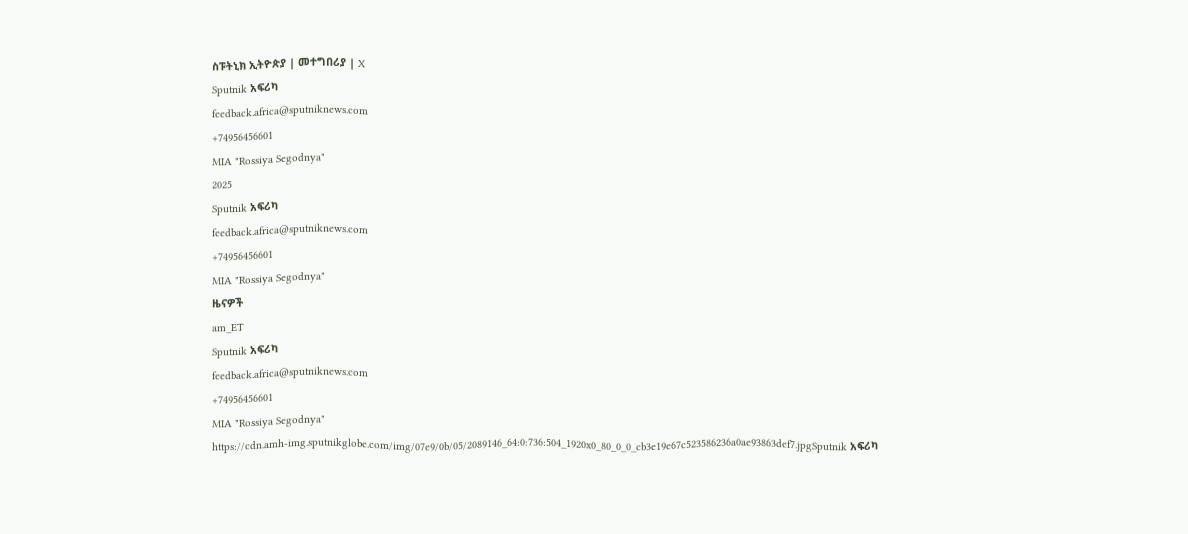ስፑትኒክ ኢትዮጵያ | መተግበሪያ | X
Sputnik አፍሪካ
feedback.africa@sputniknews.com
+74956456601
MIA "Rossiya Segodnya"
2025
Sputnik አፍሪካ
feedback.africa@sputniknews.com
+74956456601
MIA "Rossiya Segodnya"
ዜናዎች
am_ET
Sputnik አፍሪካ
feedback.africa@sputniknews.com
+74956456601
MIA "Rossiya Segodnya"
https://cdn.amh-img.sputnikglobe.com/img/07e9/0b/05/2089146_64:0:736:504_1920x0_80_0_0_cb3e19e67c523586236a0ae93863def7.jpgSputnik አፍሪካ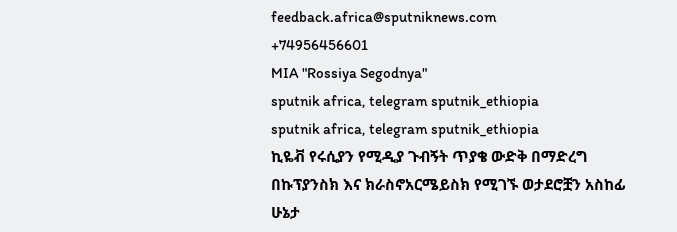feedback.africa@sputniknews.com
+74956456601
MIA "Rossiya Segodnya"
sputnik africa, telegram sputnik_ethiopia
sputnik africa, telegram sputnik_ethiopia
ኪዬቭ የሩሲያን የሚዲያ ጉብኝት ጥያቄ ውድቅ በማድረግ በኩፕያንስክ እና ክራስኖአርሜይስክ የሚገኙ ወታደሮቿን አስከፊ ሁኔታ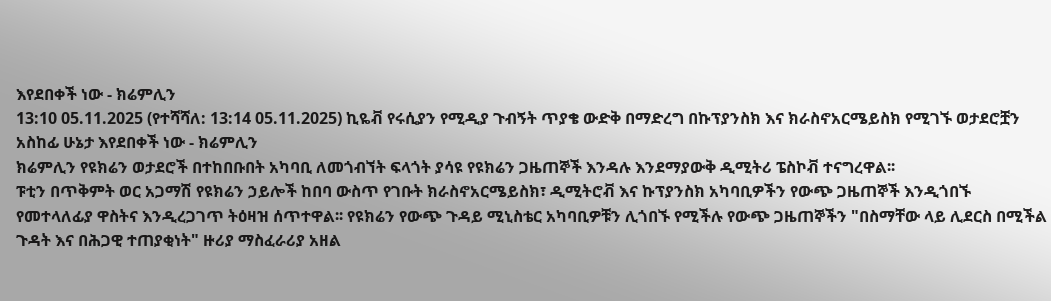እየደበቀች ነው - ክሬምሊን
13:10 05.11.2025 (የተሻሻለ: 13:14 05.11.2025) ኪዬቭ የሩሲያን የሚዲያ ጉብኝት ጥያቄ ውድቅ በማድረግ በኩፕያንስክ እና ክራስኖአርሜይስክ የሚገኙ ወታደሮቿን አስከፊ ሁኔታ እየደበቀች ነው - ክሬምሊን
ክሬምሊን የዩክሬን ወታደሮች በተከበቡበት አካባቢ ለመጎብኘት ፍላጎት ያሳዩ የዩክሬን ጋዜጠኞች እንዳሉ እንደማያውቅ ዲሚትሪ ፔስኮቭ ተናግረዋል፡፡
ፑቲን በጥቅምት ወር አጋማሽ የዩክሬን ኃይሎች ከበባ ውስጥ የገቡት ክራስኖአርሜይስክ፣ ዲሚትሮቭ እና ኩፕያንስክ አካባቢዎችን የውጭ ጋዜጠኞች እንዲጎበኙ የመተላለፊያ ዋስትና እንዲረጋገጥ ትዕዛዝ ሰጥተዋል፡፡ የዩክሬን የውጭ ጉዳይ ሚኒስቴር አካባቢዎቹን ሊጎበኙ የሚችሉ የውጭ ጋዜጠኞችን "በስማቸው ላይ ሊደርስ በሚችል ጉዳት እና በሕጋዊ ተጠያቂነት" ዙሪያ ማስፈራሪያ አዘል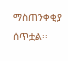ማስጠንቀቂያ ሰጥቷል፡፡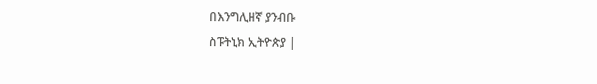በእንግሊዘኛ ያንብቡ
ስፑትኒክ ኢትዮጵያ |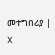መተግበሪያ | X